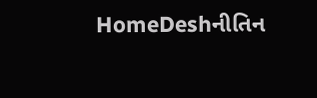HomeDeshનીતિન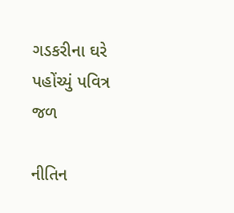ગડકરીના ઘરે પહોંચ્યું પવિત્ર જળ

નીતિન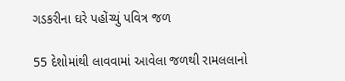ગડકરીના ઘરે પહોંચ્યું પવિત્ર જળ

55 દેશોમાંથી લાવવામાં આવેલા જળથી રામલલાનો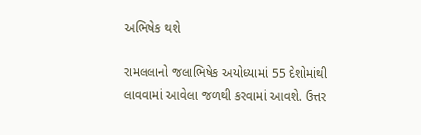અભિષેક થશે

રામલલાનો જલાભિષેક અયોધ્યામાં 55 દેશોમાંથી લાવવામાં આવેલા જળથી કરવામાં આવશે. ઉત્તર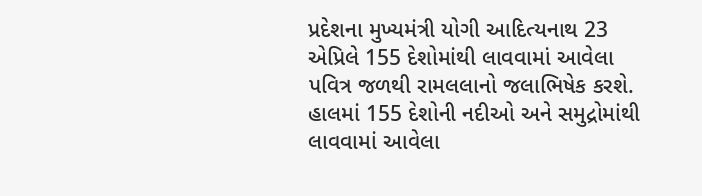પ્રદેશના મુખ્યમંત્રી યોગી આદિત્યનાથ 23 એપ્રિલે 155 દેશોમાંથી લાવવામાં આવેલા પવિત્ર જળથી રામલલાનો જલાભિષેક કરશે. હાલમાં 155 દેશોની નદીઓ અને સમુદ્રોમાંથી લાવવામાં આવેલા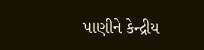પાણીને કેન્દ્રીય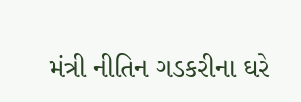મંત્રી નીતિન ગડકરીના ઘરે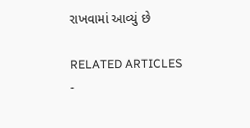રાખવામાં આવ્યું છે

RELATED ARTICLES
-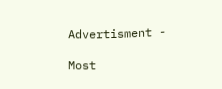Advertisment -

Most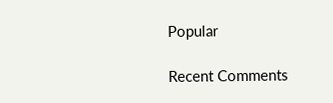Popular

Recent Comments